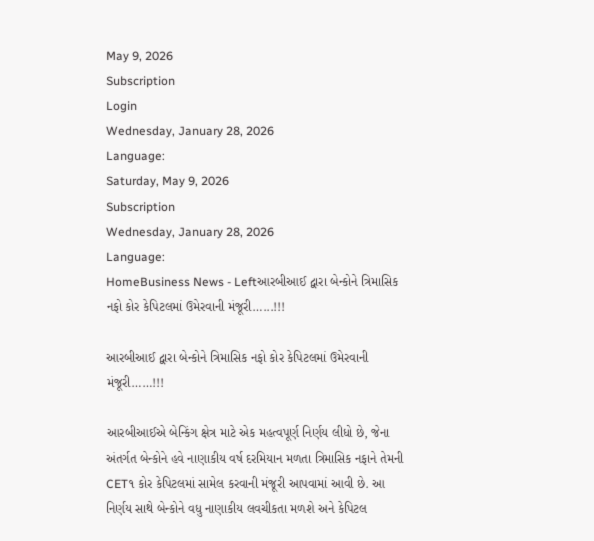May 9, 2026
Subscription
Login
Wednesday, January 28, 2026
Language:
Saturday, May 9, 2026
Subscription
Wednesday, January 28, 2026
Language:
HomeBusiness News - Leftઆરબીઆઈ દ્વારા બેન્કોને ત્રિમાસિક નફો કોર કેપિટલમાં ઉમેરવાની મંજૂરી…...!!!

આરબીઆઈ દ્વારા બેન્કોને ત્રિમાસિક નફો કોર કેપિટલમાં ઉમેરવાની મંજૂરી……!!!

આરબીઆઈએ બેન્કિંગ ક્ષેત્ર માટે એક મહત્વપૂર્ણ નિર્ણય લીધો છે, જેના અંતર્ગત બેન્કોને હવે નાણાકીય વર્ષ દરમિયાન મળતા ત્રિમાસિક નફાને તેમની CET૧ કોર કેપિટલમાં સામેલ કરવાની મંજૂરી આપવામાં આવી છે. આ નિર્ણય સાથે બેન્કોને વધુ નાણાકીય લવચીકતા મળશે અને કેપિટલ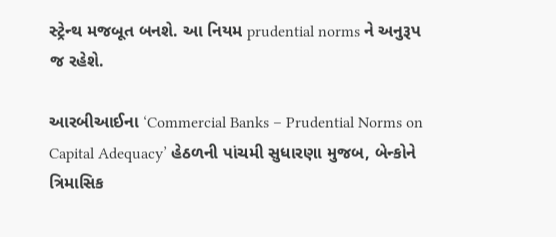સ્ટ્રેન્થ મજબૂત બનશે. આ નિયમ prudential norms ને અનુરૂપ જ રહેશે.

આરબીઆઈના ‘Commercial Banks – Prudential Norms on Capital Adequacy’ હેઠળની પાંચમી સુધારણા મુજબ, બેન્કોને ત્રિમાસિક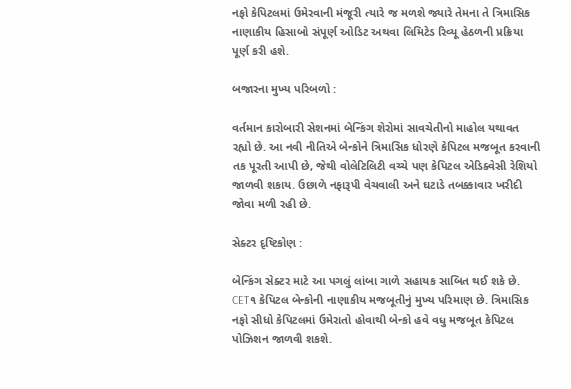નફો કેપિટલમાં ઉમેરવાની મંજૂરી ત્યારે જ મળશે જ્યારે તેમના તે ત્રિમાસિક નાણાકીય હિસાબો સંપૂર્ણ ઓડિટ અથવા લિમિટેડ રિવ્યૂ હેઠળની પ્રક્રિયા પૂર્ણ કરી હશે.

બજારના મુખ્ય પરિબળો :

વર્તમાન કારોબારી સેશનમાં બેન્કિંગ શેરોમાં સાવચેતીનો માહોલ યથાવત રહ્યો છે. આ નવી નીતિએ બેન્કોને ત્રિમાસિક ધોરણે કેપિટલ મજબૂત કરવાની તક પૂરતી આપી છે, જેથી વોલેટિલિટી વચ્ચે પણ કેપિટલ એડિક્વેસી રેશિયો જાળવી શકાય. ઉછાળે નફારૂપી વેચવાલી અને ઘટાડે તબક્કાવાર ખરીદી જોવા મળી રહી છે.

સેક્ટર દૃષ્ટિકોણ :

બેન્કિંગ સેક્ટર માટે આ પગલું લાંબા ગાળે સહાયક સાબિત થઈ શકે છે. CET૧ કેપિટલ બેન્કોની નાણાકીય મજબૂતીનું મુખ્ય પરિમાણ છે. ત્રિમાસિક નફો સીધો કેપિટલમાં ઉમેરાતો હોવાથી બેન્કો હવે વધુ મજબૂત કેપિટલ પોઝિશન જાળવી શકશે.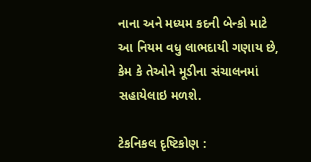નાના અને મધ્યમ કદની બેન્કો માટે આ નિયમ વધુ લાભદાયી ગણાય છે, કેમ કે તેઓને મૂડીના સંચાલનમાં સહાયેલાઇ મળશે.

ટેકનિકલ દૃષ્ટિકોણ :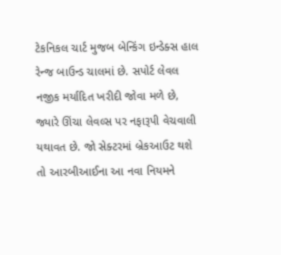ટેકનિકલ ચાર્ટ મુજબ બેન્કિંગ ઇન્ડેક્સ હાલ રેન્જ બાઉન્ડ ચાલમાં છે. સપોર્ટ લેવલ નજીક મર્યાદિત ખરીદી જોવા મળે છે, જ્યારે ઊંચા લેવલ્સ પર નફારૂપી વેચવાલી યથાવત છે. જો સેક્ટરમાં બ્રેકઆઉટ થશે તો આરબીઆઈના આ નવા નિયમને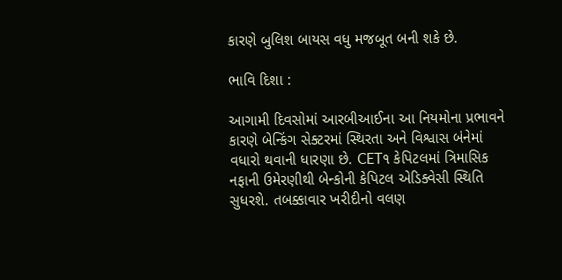કારણે બુલિશ બાયસ વધુ મજબૂત બની શકે છે.

ભાવિ દિશા :

આગામી દિવસોમાં આરબીઆઈના આ નિયમોના પ્રભાવને કારણે બેન્કિંગ સેક્ટરમાં સ્થિરતા અને વિશ્વાસ બંનેમાં વધારો થવાની ધારણા છે. CET૧ કેપિટલમાં ત્રિમાસિક નફાની ઉમેરણીથી બેન્કોની કેપિટલ એડિક્વેસી સ્થિતિ સુધરશે. તબક્કાવાર ખરીદીનો વલણ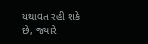યથાવત રહી શકે છે, જ્યારે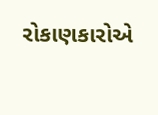રોકાણકારોએ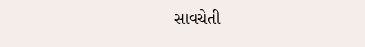સાવચેતી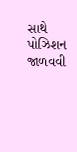સાથે પોઝિશન જાળવવી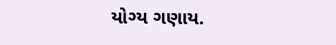યોગ્ય ગણાય.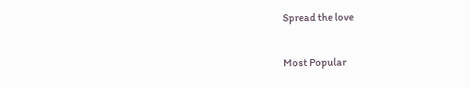Spread the love

Most Popular